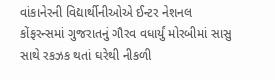વાંકાનેરની વિદ્યાર્થીનીઓએ ઈન્ટર નેશનલ કોંફરન્સમાં ગુજરાતનું ગૌરવ વધાર્યું મોરબીમાં સાસુ સાથે રકઝક થતાં ઘરેથી નીકળી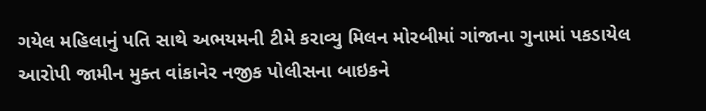ગયેલ મહિલાનું પતિ સાથે અભયમની ટીમે કરાવ્યુ મિલન મોરબીમાં ગાંજાના ગુનામાં પકડાયેલ આરોપી જામીન મુક્ત વાંકાનેર નજીક પોલીસના બાઇકને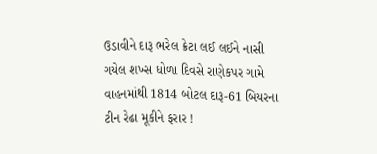ઉડાવીને દારૂ ભરેલ ક્રેટા લઈ લઈને નાસી ગયેલ શખ્સ ધોળા દિવસે રાણેકપર ગામે વાહનમાંથી 1814 બોટલ દારૂ-61 બિયરના ટીન રેઢા મૂકીને ફરાર !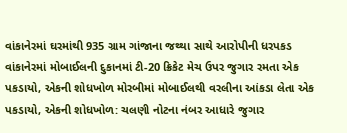વાંકાનેરમાં ઘરમાંથી 935 ગ્રામ ગાંજાના જથ્થા સાથે આરોપીની ધરપકડ વાંકાનેરમાં મોબાઈલની દુકાનમાં ટી-20 ક્રિકેટ મેચ ઉપર જુગાર રમતા એક પકડાયો, એકની શોધખોળ મોરબીમાં મોબાઈલથી વરલીના આંકડા લેતા એક પકડાયો, એકની શોધખોળ: ચલણી નોટના નંબર આધારે જુગાર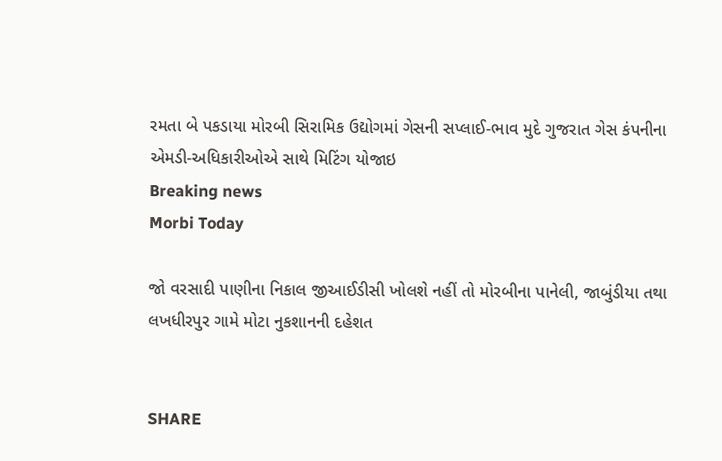રમતા બે પકડાયા મોરબી સિરામિક ઉદ્યોગમાં ગેસની સપ્લાઈ-ભાવ મુદે ગુજરાત ગેસ કંપનીના એમડી-અધિકારીઓએ સાથે મિટિંગ યોજાઇ
Breaking news
Morbi Today

જો વરસાદી પાણીના નિકાલ જીઆઈડીસી ખોલશે નહીં તો મોરબીના પાનેલી, જાબુંડીયા તથા લખધીરપુર ગામે મોટા નુકશાનની દહેશત


SHARE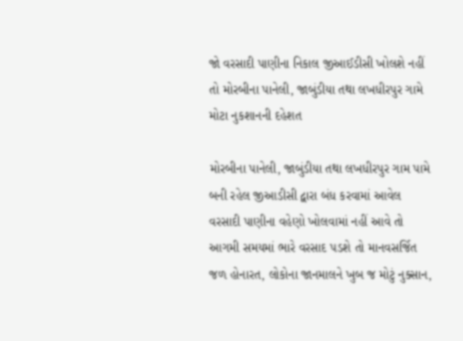જો વરસાદી પાણીના નિકાલ જીઆઈડીસી ખોલશે નહીં તો મોરબીના પાનેલી, જાબુંડીયા તથા લખધીરપુર ગામે મોટા નુકશાનની દહેશત

મોરબીના પાનેલી, જાબુંડીયા તથા લખધીરપુર ગામ પામે બની રહેલ જીઆડીસી દ્વારા બંધ કરવામાં આવેલ વરસાદી પાણીના વહેણો ખોલવામાં નહીં આવે તો આગમી સમયમાં ભારે વરસાદ પડશે તો માનવસર્જિત જળ હોનારત, લોકોના જાનમાલને ખુબ જ મોટું નુક્સાન,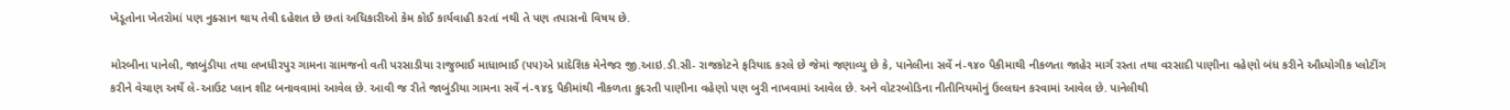ખેડૂતોના ખેતરોમાં પણ નુક્સાન થાય તેવી દહેશત છે છતાં અધિકારીઓ કેમ કોઈ કાર્યવાહી કરતાં નથી તે પણ તપાસનો વિષય છે.

મોરબીના પાનેલી, જાબુંડીયા તથા લખધીરપુર ગામના ગ્રામજનો વતી પરસાડીયા રાજુભાઈ માધાભાઈ (૫૫)એ પ્રાદેશિક મેનેજર જી.આઇ.ડી.સી- રાજકોટને ફરિયાદ કરલે છે જેમાં જણાવ્યુ છે કે, પાનેલીના સર્વે નં-૧૪૦ પૈકીમાથી નીકળતા જાહેર માર્ગ રસ્તા તથા વરસાદી પાણીના વહેણો બંધ કરીને ઔધ્યોગીક પ્લોટીંગ કરીને વેચાણ અર્થે લે-આઉટ પ્લાન શીટ બનાવવામાં આવેલ છે. આવી જ રીતે જાબુંડીયા ગામના સર્વે નં-૧૪૬ પૈકીમાંથી નીકળતા કુદરતી પાણીના વહેણો પણ બુરી નાખવામાં આવેલ છે. અને વોટરબોડિના નીતીનિયમોનું ઉલ્લઘન કરવામાં આવેલ છે. પાનેલીથી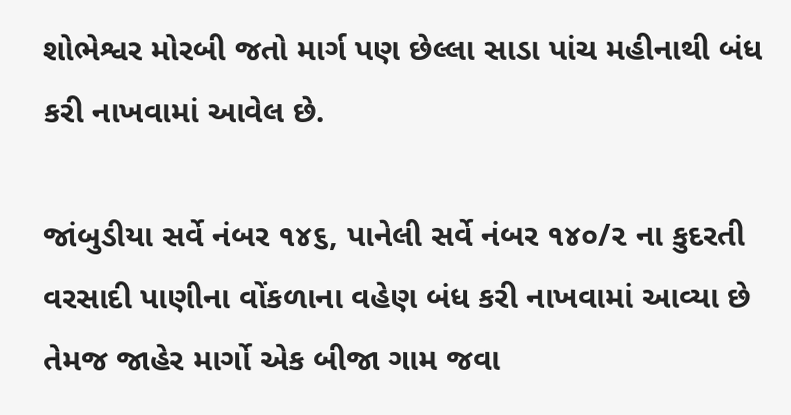શોભેશ્વર મોરબી જતો માર્ગ પણ છેલ્લા સાડા પાંચ મહીનાથી બંધ કરી નાખવામાં આવેલ છે.

જાંબુડીયા સર્વે નંબર ૧૪૬, પાનેલી સર્વે નંબર ૧૪૦/૨ ના કુદરતી વરસાદી પાણીના વોંકળાના વહેણ બંધ કરી નાખવામાં આવ્યા છે તેમજ જાહેર માર્ગો એક બીજા ગામ જવા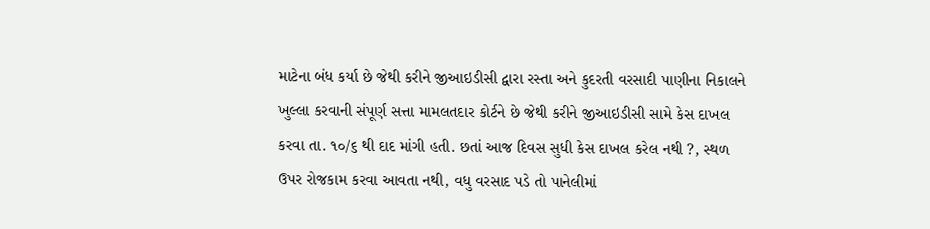માટેના બંધ કર્યા છે જેથી કરીને જીઆઇડીસી દ્વારા રસ્તા અને કુદરતી વરસાદી પાણીના નિકાલને ખુલ્લા કરવાની સંપૂર્ણ સત્તા મામલતદાર કોર્ટને છે જેથી કરીને જીઆઇડીસી સામે કેસ દાખલ કરવા તા. ૧૦/૬ થી દાદ માંગી હતી. છતાં આજ દિવસ સુધી કેસ દાખલ કરેલ નથી ?, સ્થળ ઉપર રોજકામ કરવા આવતા નથી, વધુ વરસાદ પડે તો પાનેલીમાં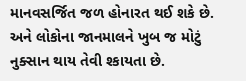માનવસર્જિત જળ હોનારત થઈ શકે છે. અને લોકોના જાનમાલને ખુબ જ મોટું નુક્સાન થાય તેવી શ્કાયતા છે.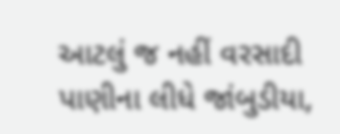આટલું જ નહીં વરસાદી પાણીના લીધે જાંબુડીયા,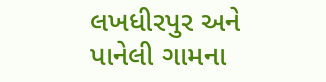લખધીરપુર અને પાનેલી ગામના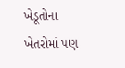ખેડૂતોના ખેતરોમાં પણ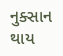નુક્સાન થાય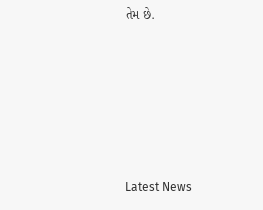તેમ છે.






Latest News